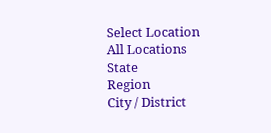Select Location
All Locations
State
Region
City / District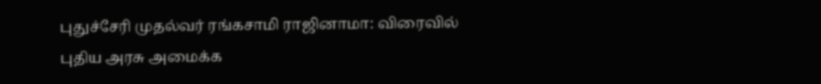புதுச்சேரி முதல்வர் ரங்கசாமி ராஜினாமா: விரைவில் புதிய அரசு அமைக்க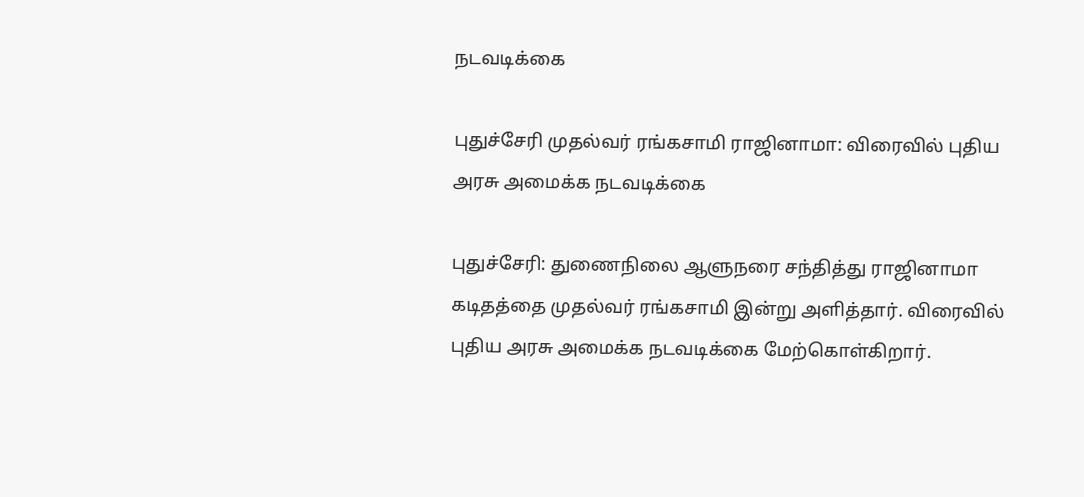நடவடிக்கை

புதுச்சேரி முதல்வர் ரங்கசாமி ராஜினாமா: விரைவில் புதிய அரசு அமைக்க நடவடிக்கை

புதுச்சேரி: துணைநிலை ஆளுநரை சந்தித்து ராஜினாமா கடிதத்தை முதல்வர் ரங்கசாமி இன்று அளித்தார். விரைவில் புதிய அரசு அமைக்க நடவடிக்கை மேற்கொள்கிறார்.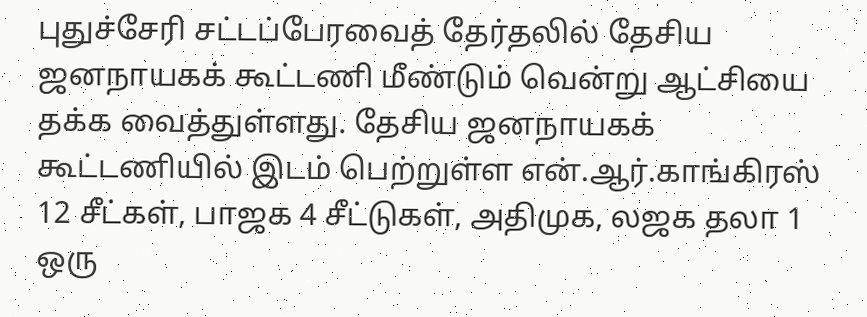புதுச்சேரி சட்டப்பேரவைத் தேர்தலில் தேசிய ஜனநாயகக் கூட்டணி மீண்டும் வென்று ஆட்சியை தக்க வைத்துள்ளது. தேசிய ஜனநாயகக் கூட்டணியில் இடம் பெற்றுள்ள என்.ஆர்.காங்கிரஸ் 12 சீட்கள், பாஜக 4 சீட்டுகள், அதிமுக, லஜக தலா 1 ஒரு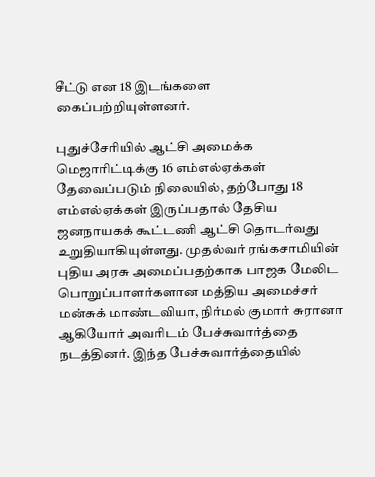சீட்டு என 18 இடங்களை கைப்பற்றியுள்ளனர்.

புதுச்சேரியில் ஆட்சி அமைக்க மெஜாரிட்டிக்கு 16 எம்எல்ஏக்கள் தேவைப்படும் நிலையில், தற்போது 18 எம்எல்ஏக்கள் இருப்பதால் தேசிய ஜனநாயகக் கூட்டணி ஆட்சி தொடர்வது உறுதியாகியுள்ளது. முதல்வர் ரங்கசாமியின் புதிய அரசு அமைப்பதற்காக பாஜக மேலிட பொறுப்பாளர்களான மத்திய அமைச்சர் மன்சுக் மாண்டவியா, நிர்மல் குமார் சுரானா ஆகியோர் அவரிடம் பேச்சுவார்த்தை நடத்தினர். இந்த பேச்சுவார்த்தையில்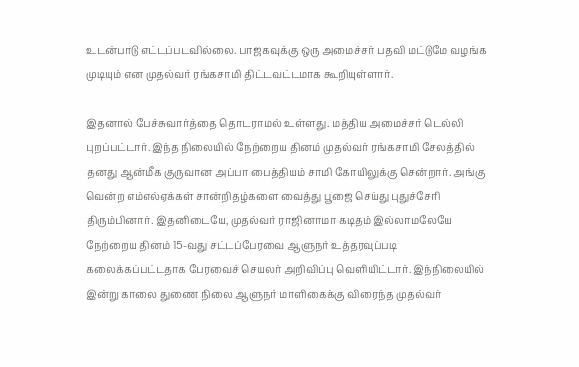உடன்பாடு எட்டப்படவில்லை. பாஜகவுக்கு ஒரு அமைச்சர் பதவி மட்டுமே வழங்க முடியும் என முதல்வர் ரங்கசாமி திட்டவட்டமாக கூறியுள்ளார்.

இதனால் பேச்சுவார்த்தை தொடராமல் உள்ளது. மத்திய அமைச்சர் டெல்லி புறப்பட்டார். இந்த நிலையில் நேற்றைய தினம் முதல்வர் ரங்கசாமி சேலத்தில் தனது ஆன்மீக குருவான அப்பா பைத்தியம் சாமி கோயிலுக்கு சென்றார். அங்கு வென்ற எம்எல்ஏக்கள் சான்றிதழ்களை வைத்து பூஜை செய்து புதுச்சேரி திரும்பினார். இதனிடையே, முதல்வர் ராஜினாமா கடிதம் இல்லாமலேயே நேற்றைய தினம் 15-வது சட்டப்பேரவை ஆளுநர் உத்தரவுப்படி கலைக்கப்பட்டதாக பேரவைச் செயலர் அறிவிப்பு வெளியிட்டார். இந்நிலையில் இன்று காலை துணை நிலை ஆளுநர் மாளிகைக்கு விரைந்த முதல்வர்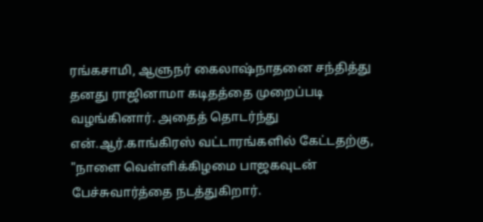ரங்கசாமி, ஆளுநர் கைலாஷ்நாதனை சந்தித்து தனது ராஜினாமா கடிதத்தை முறைப்படி வழங்கினார். அதைத் தொடர்ந்து என்.ஆர்.காங்கிரஸ் வட்டாரங்களில் கேட்டதற்கு, "நாளை வெள்ளிக்கிழமை பாஜகவுடன் பேச்சுவார்த்தை நடத்துகிறார்.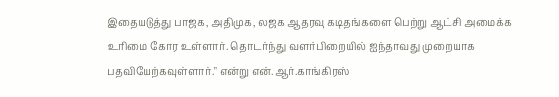இதையடுத்து பாஜக, அதிமுக, லஜக ஆதரவு கடிதங்களை பெற்று ஆட்சி அமைக்க உரிமை கோர உள்ளார். தொடர்ந்து வளர்பிறையில் ஐந்தாவது முறையாக பதவியேற்கவுள்ளார்." என்று என்.ஆர்.காங்கிரஸ்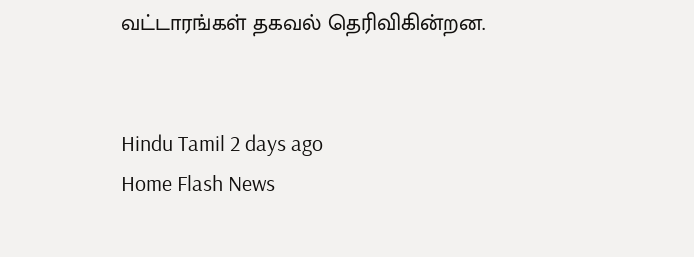வட்டாரங்கள் தகவல் தெரிவிகின்றன.


Hindu Tamil 2 days ago
Home Flash News